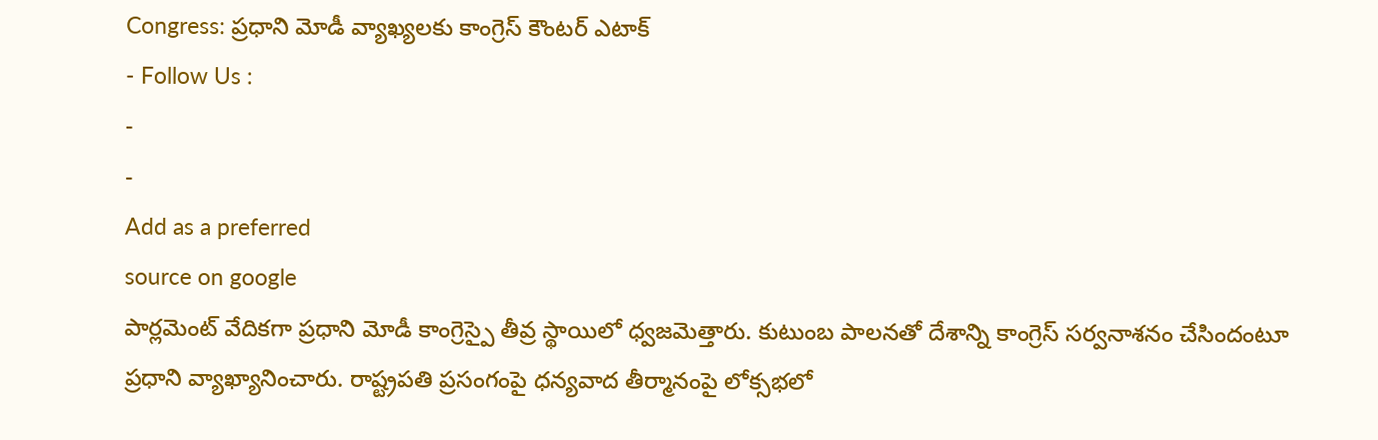Congress: ప్రధాని మోడీ వ్యాఖ్యలకు కాంగ్రెస్ కౌంటర్ ఎటాక్
- Follow Us :
-
-
Add as a preferred
source on google
పార్లమెంట్ వేదికగా ప్రధాని మోడీ కాంగ్రెస్పై తీవ్ర స్థాయిలో ధ్వజమెత్తారు. కుటుంబ పాలనతో దేశాన్ని కాంగ్రెస్ సర్వనాశనం చేసిందంటూ ప్రధాని వ్యాఖ్యానించారు. రాష్ట్రపతి ప్రసంగంపై ధన్యవాద తీర్మానంపై లోక్సభలో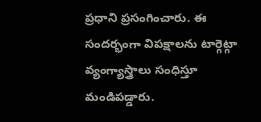ప్రధాని ప్రసంగించారు. ఈ సందర్భంగా విపక్షాలను టార్గెట్గా వ్యంగ్యాస్త్రాలు సంధిస్తూ మండిపడ్డారు.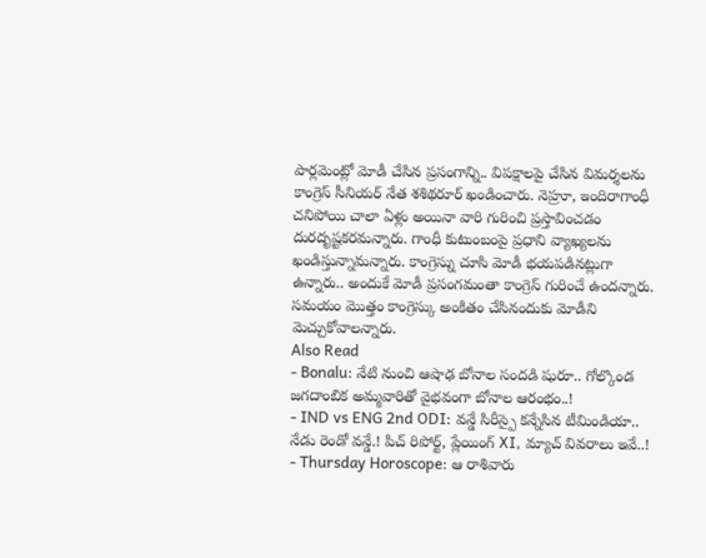పార్లమెంట్లో మోడీ చేసిన ప్రసంగాన్ని.. విపక్షాలపై చేసిన విమర్శలను కాంగ్రెస్ సీనియర్ నేత శశిథరూర్ ఖండించారు. నెహ్రూ, ఇందిరాగాంధీ చనిపోయి చాలా ఏళ్లు అయినా వారి గురించి ప్రస్తావించడం దురదృష్టకరమన్నారు. గాంధీ కుటుంబంపై ప్రధాని వ్యాఖ్యలను ఖండిస్తున్నామన్నారు. కాంగ్రెస్ను చూసి మోడీ భయపడినట్లుగా ఉన్నారు.. అందుకే మోడీ ప్రసంగమంతా కాంగ్రెస్ గురించే ఉందన్నారు. సమయం మొత్తం కాంగ్రెస్కు అంకితం చేసినందుకు మోడీని మెచ్చుకోవాలన్నారు.
Also Read
- Bonalu: నేటి నుంచి ఆషాఢ బోనాల సందడి షురూ.. గోల్కొండ జగదాంబిక అమ్మవారితో వైభవంగా బోనాల ఆరంభం..!
- IND vs ENG 2nd ODI: వన్డే సిరీస్పై కన్నేసిన టీమిండియా.. నేడు రెండో వన్డే.! పిచ్ రిపోర్ట్, ప్లేయింగ్ XI, మ్యాచ్ వివరాలు ఇవే..!
- Thursday Horoscope: ఆ రాశివారు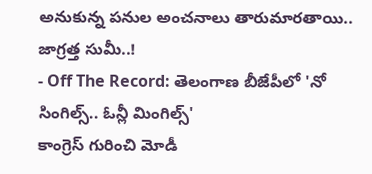అనుకున్న పనుల అంచనాలు తారుమారతాయి.. జాగ్రత్త సుమీ..!
- Off The Record: తెలంగాణ బీజేపీలో 'నో సింగిల్స్.. ఓన్లీ మింగిల్స్'
కాంగ్రెస్ గురించి మోడీ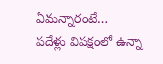ఏమన్నారంటే…
పదేళ్లు విపక్షంలో ఉన్నా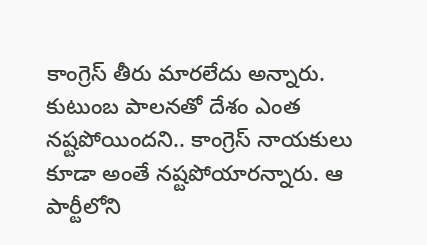కాంగ్రెస్ తీరు మారలేదు అన్నారు. కుటుంబ పాలనతో దేశం ఎంత నష్టపోయిందని.. కాంగ్రెస్ నాయకులు కూడా అంతే నష్టపోయారన్నారు. ఆ పార్టీలోని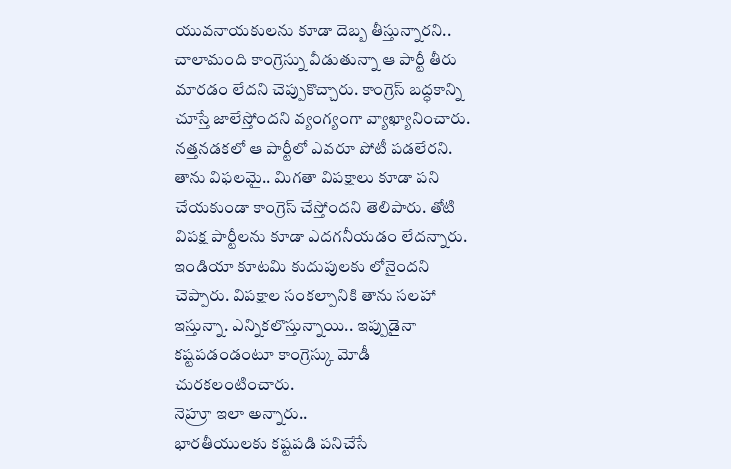యువనాయకులను కూడా దెబ్బ తీస్తున్నారని.. చాలామంది కాంగ్రెస్ను వీడుతున్నా ఆ పార్టీ తీరు మారడం లేదని చెప్పుకొచ్చారు. కాంగ్రెస్ బద్ధకాన్ని చూస్తే జాలేస్తోందని వ్యంగ్యంగా వ్యాఖ్యానించారు. నత్తనడకలో ఆ పార్టీలో ఎవరూ పోటీ పడలేరని. తాను విఫలమై.. మిగతా విపక్షాలు కూడా పని చేయకుండా కాంగ్రెస్ చేస్తోందని తెలిపారు. తోటి విపక్ష పార్టీలను కూడా ఎదగనీయడం లేదన్నారు. ఇండియా కూటమి కుదుపులకు లోనైందని చెప్పారు. విపక్షాల సంకల్పానికి తాను సలహా ఇస్తున్నా. ఎన్నికలొస్తున్నాయి.. ఇప్పుడైనా కష్టపడండంటూ కాంగ్రెస్కు మోడీ చురకలంటించారు.
నెహ్రూ ఇలా అన్నారు..
భారతీయులకు కష్టపడి పనిచేసే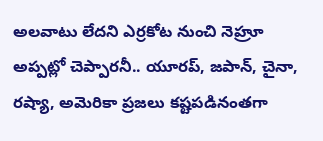అలవాటు లేదని ఎర్రకోట నుంచి నెహ్రూ అప్పట్లో చెప్పారనీ.. యూరప్, జపాన్, చైనా, రష్యా, అమెరికా ప్రజలు కష్టపడినంతగా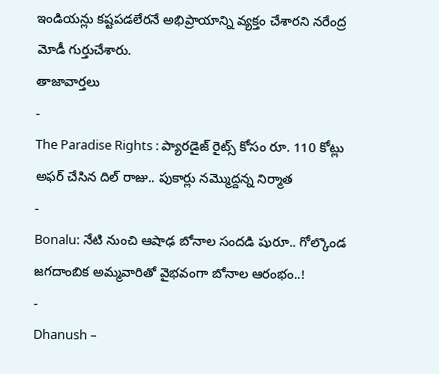ఇండియన్లు కష్టపడలేరనే అభిప్రాయాన్ని వ్యక్తం చేశారని నరేంద్ర మోడీ గుర్తుచేశారు.
తాజావార్తలు
-
The Paradise Rights : ప్యారడైజ్ రైట్స్ కోసం రూ. 110 కోట్లు అఫర్ చేసిన దిల్ రాజు.. పుకార్లు నమ్మొద్దన్న నిర్మాత
-
Bonalu: నేటి నుంచి ఆషాఢ బోనాల సందడి షురూ.. గోల్కొండ జగదాంబిక అమ్మవారితో వైభవంగా బోనాల ఆరంభం..!
-
Dhanush –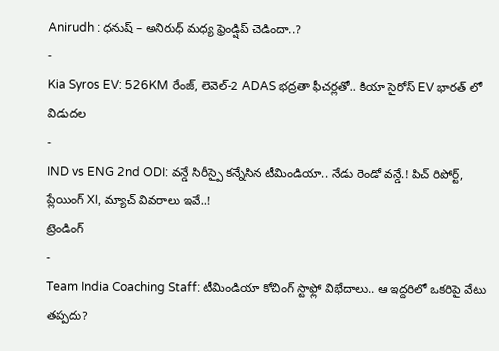Anirudh : ధనుష్ – అనిరుధ్ మధ్య ఫ్రెండ్షిప్ చెడిందా..?
-
Kia Syros EV: 526KM రేంజ్, లెవెల్-2 ADAS భద్రతా ఫీచర్లతో.. కియా సైరోస్ EV భారత్ లో విడుదల
-
IND vs ENG 2nd ODI: వన్డే సిరీస్పై కన్నేసిన టీమిండియా.. నేడు రెండో వన్డే.! పిచ్ రిపోర్ట్, ప్లేయింగ్ XI, మ్యాచ్ వివరాలు ఇవే..!
ట్రెండింగ్
-
Team India Coaching Staff: టీమిండియా కోచింగ్ స్టాఫ్లో విభేదాలు.. ఆ ఇద్దరిలో ఒకరిపై వేటు తప్పదు?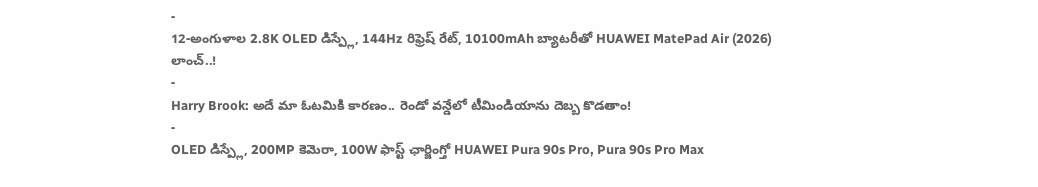-
12-అంగుళాల 2.8K OLED డిస్ప్లే, 144Hz రిఫ్రెష్ రేట్, 10100mAh బ్యాటరీతో HUAWEI MatePad Air (2026) లాంచ్..!
-
Harry Brook: అదే మా ఓటమికి కారణం.. రెండో వన్డేలో టీమిండియాను దెబ్బ కొడతాం!
-
OLED డిస్ప్లే, 200MP కెమెరా, 100W ఫాస్ట్ ఛార్జింగ్తో HUAWEI Pura 90s Pro, Pura 90s Pro Max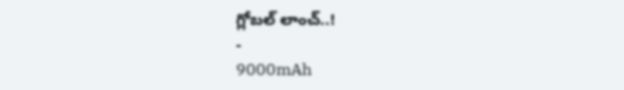గ్లోబల్ లాంచ్..!
-
9000mAh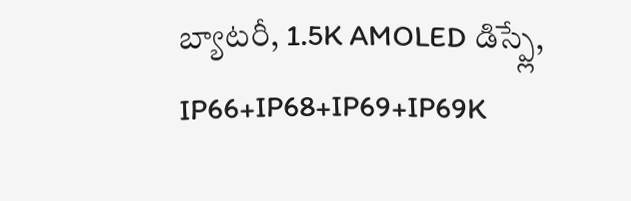బ్యాటరీ, 1.5K AMOLED డిస్ప్లే, IP66+IP68+IP69+IP69K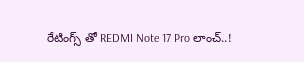రేటింగ్స్ తో REDMI Note 17 Pro లాంచ్..!